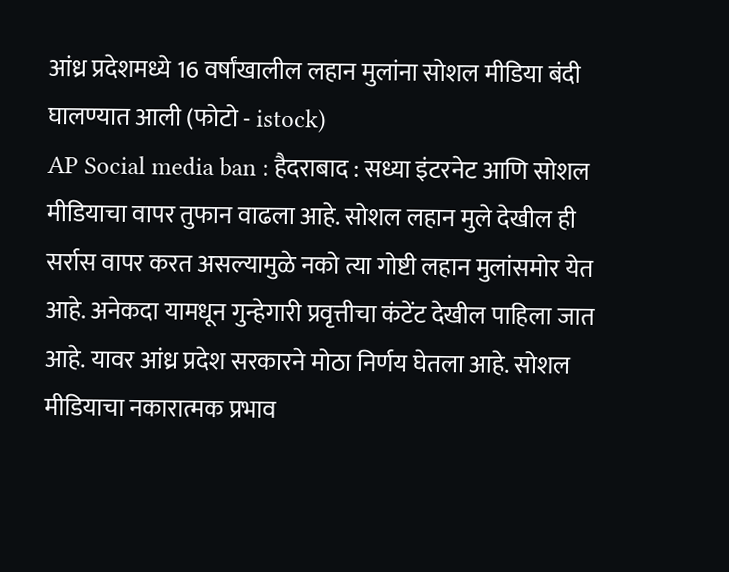आंध्र प्रदेशमध्ये 16 वर्षांखालील लहान मुलांना सोशल मीडिया बंदी घालण्यात आली (फोटो - istock)
AP Social media ban : हैदराबाद : सध्या इंटरनेट आणि सोशल मीडियाचा वापर तुफान वाढला आहे. सोशल लहान मुले देखील ही सर्रास वापर करत असल्यामुळे नको त्या गोष्टी लहान मुलांसमोर येत आहे. अनेकदा यामधून गुन्हेगारी प्रवृत्तीचा कंटेंट देखील पाहिला जात आहे. यावर आंध्र प्रदेश सरकारने मोठा निर्णय घेतला आहे. सोशल मीडियाचा नकारात्मक प्रभाव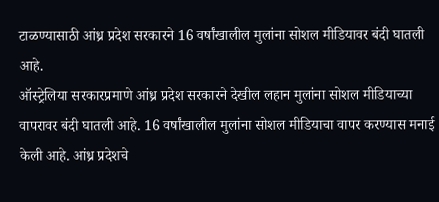टाळण्यासाठी आंध्र प्रदेश सरकारने 16 वर्षांखालील मुलांना सोशल मीडियावर बंदी घातली आहे.
ऑस्ट्रेलिया सरकारप्रमाणे आंध्र प्रदेश सरकारने देखील लहान मुलांना सोशल मीडियाच्या वापरावर बंदी घातली आहे. 16 वर्षांखालील मुलांना सोशल मीडियाचा वापर करण्यास मनाई केली आहे. आंध्र प्रदेशचे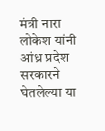मंत्री नारा लोकेश यांनी आंध्र प्रदेश सरकारने घेतलेल्या या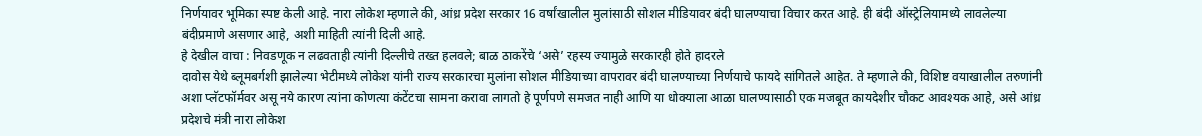निर्णयावर भूमिका स्पष्ट केली आहे. नारा लोकेश म्हणाले की, आंध्र प्रदेश सरकार 16 वर्षांखालील मुलांसाठी सोशल मीडियावर बंदी घालण्याचा विचार करत आहे. ही बंदी ऑस्ट्रेलियामध्ये लावलेल्या बंदीप्रमाणे असणार आहे, अशी माहिती त्यांनी दिली आहे.
हे देखील वाचा : निवडणूक न लढवताही त्यांनी दिल्लीचे तख्त हलवले; बाळ ठाकरेंचे ‘असे’ रहस्य ज्यामुळे सरकारही होते हादरले
दावोस येथे ब्लूमबर्गशी झालेल्या भेटीमध्ये लोकेश यांनी राज्य सरकारचा मुलांना सोशल मीडियाच्या वापरावर बंदी घालण्याच्या निर्णयाचे फायदे सांगितले आहेत. ते म्हणाले की, विशिष्ट वयाखालील तरुणांनी अशा प्लॅटफॉर्मवर असू नये कारण त्यांना कोणत्या कंटेंटचा सामना करावा लागतो हे पूर्णपणे समजत नाही आणि या धोक्याला आळा घालण्यासाठी एक मजबूत कायदेशीर चौकट आवश्यक आहे, असे आंध्र प्रदेशचे मंत्री नारा लोकेश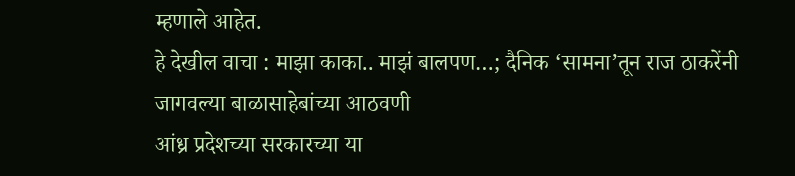म्हणाले आहेत.
हे देखील वाचा : माझा काका.. माझं बालपण…; दैनिक ‘सामना’तून राज ठाकरेंनी जागवल्या बाळासाहेबांच्या आठवणी
आंध्र प्रदेशच्या सरकारच्या या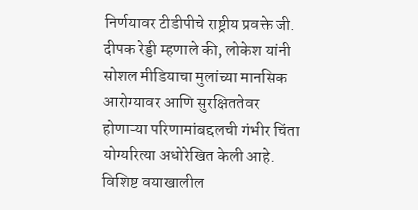निर्णयावर टीडीपीचे राष्ट्रीय प्रवक्ते जी. दीपक रेड्डी म्हणाले की, लोकेश यांनी सोशल मीडियाचा मुलांच्या मानसिक आरोग्यावर आणि सुरक्षिततेवर होणाऱ्या परिणामांबद्दलची गंभीर चिंता योग्यरित्या अधोरेखित केली आहे. विशिष्ट वयाखालील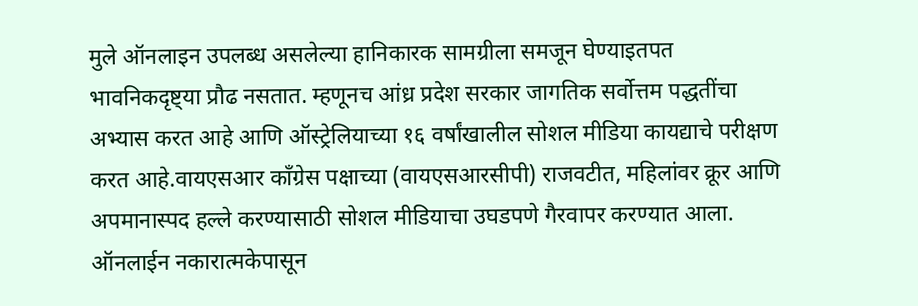मुले ऑनलाइन उपलब्ध असलेल्या हानिकारक सामग्रीला समजून घेण्याइतपत भावनिकदृष्ट्या प्रौढ नसतात. म्हणूनच आंध्र प्रदेश सरकार जागतिक सर्वोत्तम पद्धतींचा अभ्यास करत आहे आणि ऑस्ट्रेलियाच्या १६ वर्षांखालील सोशल मीडिया कायद्याचे परीक्षण करत आहे.वायएसआर काँग्रेस पक्षाच्या (वायएसआरसीपी) राजवटीत, महिलांवर क्रूर आणि अपमानास्पद हल्ले करण्यासाठी सोशल मीडियाचा उघडपणे गैरवापर करण्यात आला. ऑनलाईन नकारात्मकेपासून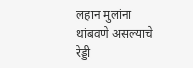लहान मुलांना थांबवणे असल्याचे रेड्डी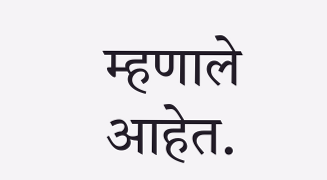म्हणाले आहेत.